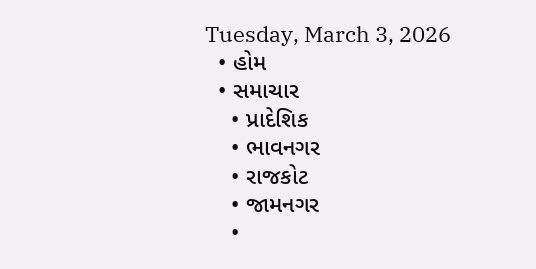Tuesday, March 3, 2026
  • હોમ
  • સમાચાર
    • પ્રાદેશિક
    • ભાવનગર
    • રાજકોટ
    • જામનગર
    •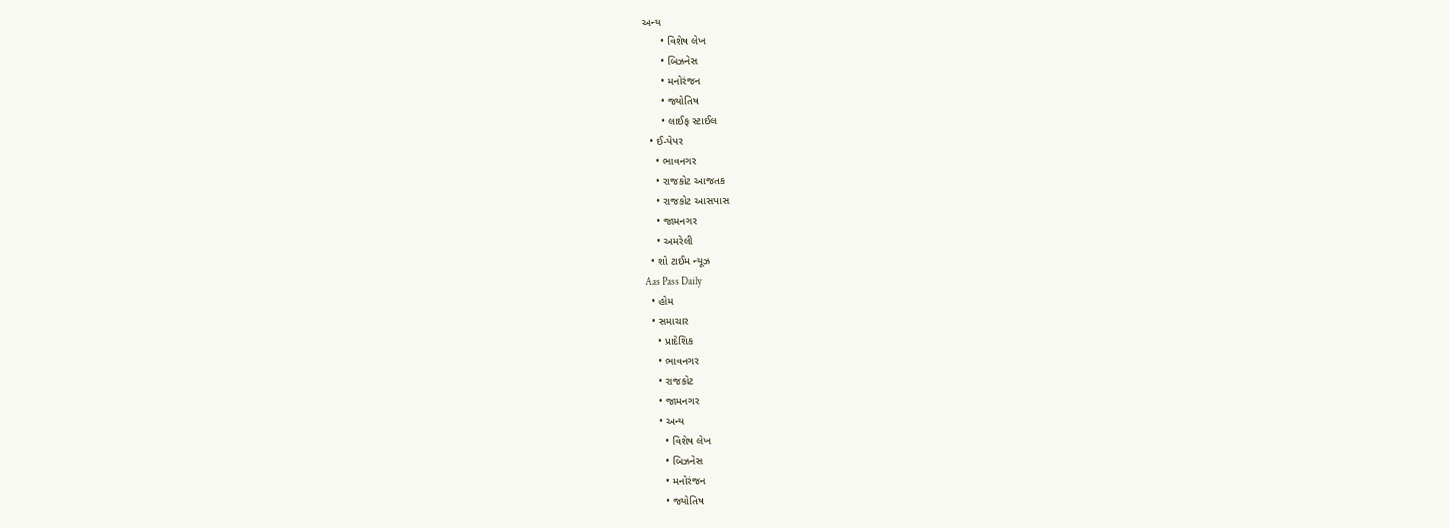અન્ય
      • વિશેષ લેખ
      • બિઝનેસ
      • મનોરંજન
      • જ્યોતિષ
      • લાઈફ સ્ટાઈલ
  • ઈ-પેપર
    • ભાવનગર
    • રાજકોટ આજતક
    • રાજકોટ આસપાસ
    • જામનગર
    • અમરેલી
  • શો ટાઈમ ન્યૂઝ
Aas Pass Daily
  • હોમ
  • સમાચાર
    • પ્રાદેશિક
    • ભાવનગર
    • રાજકોટ
    • જામનગર
    • અન્ય
      • વિશેષ લેખ
      • બિઝનેસ
      • મનોરંજન
      • જ્યોતિષ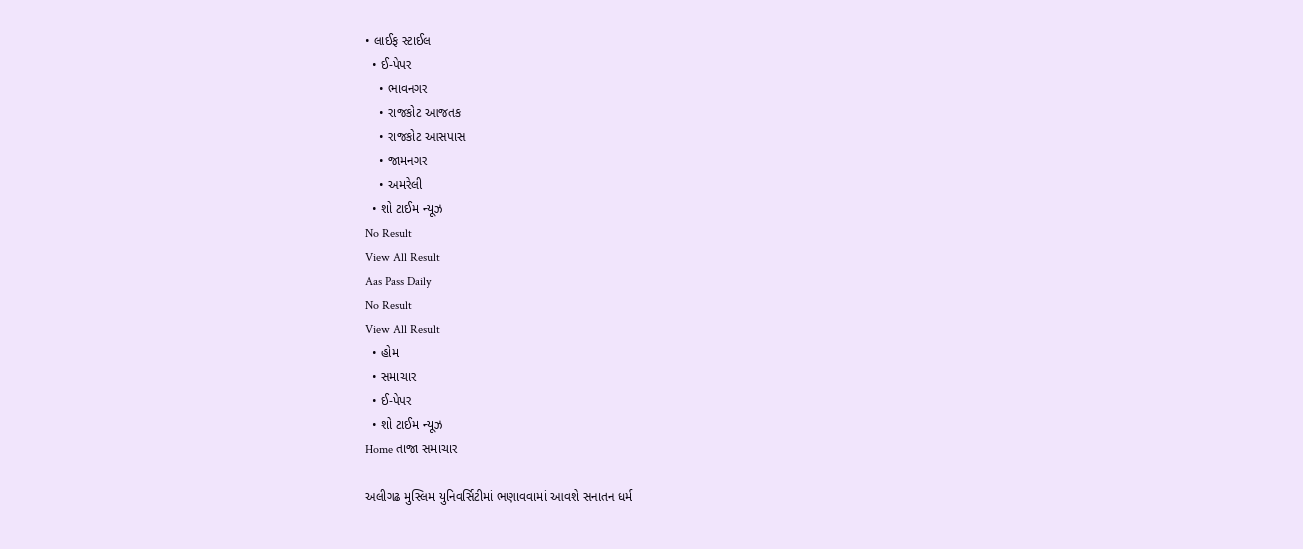• લાઈફ સ્ટાઈલ
  • ઈ-પેપર
    • ભાવનગર
    • રાજકોટ આજતક
    • રાજકોટ આસપાસ
    • જામનગર
    • અમરેલી
  • શો ટાઈમ ન્યૂઝ
No Result
View All Result
Aas Pass Daily
No Result
View All Result
  • હોમ
  • સમાચાર
  • ઈ-પેપર
  • શો ટાઈમ ન્યૂઝ
Home તાજા સમાચાર

અલીગઢ મુસ્લિમ યુનિવર્સિટીમાં ભણાવવામાં આવશે સનાતન ધર્મ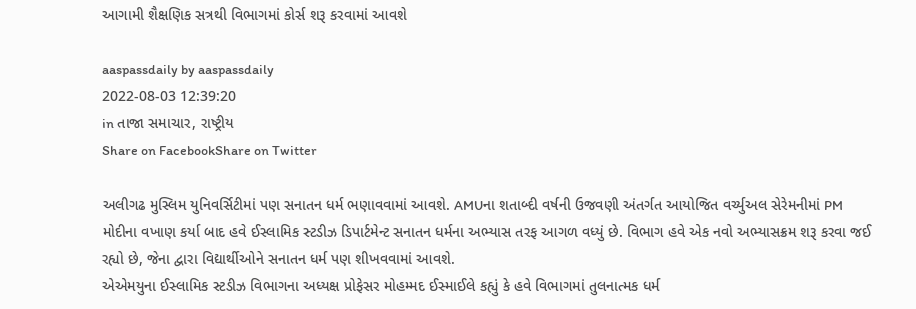આગામી શૈક્ષણિક સત્રથી વિભાગમાં કોર્સ શરૂ કરવામાં આવશે

aaspassdaily by aaspassdaily
2022-08-03 12:39:20
in તાજા સમાચાર, રાષ્ટ્રીય
Share on FacebookShare on Twitter

અલીગઢ મુસ્લિમ યુનિવર્સિટીમાં પણ સનાતન ધર્મ ભણાવવામાં આવશે. AMUના શતાબ્દી વર્ષની ઉજવણી અંતર્ગત આયોજિત વર્ચ્યુઅલ સેરેમનીમાં PM મોદીના વખાણ કર્યા બાદ હવે ઈસ્લામિક સ્ટડીઝ ડિપાર્ટમેન્ટ સનાતન ધર્મના અભ્યાસ તરફ આગળ વધ્યું છે. વિભાગ હવે એક નવો અભ્યાસક્રમ શરૂ કરવા જઈ રહ્યો છે, જેના દ્વારા વિદ્યાર્થીઓને સનાતન ધર્મ પણ શીખવવામાં આવશે.
એએમયુના ઈસ્લામિક સ્ટડીઝ વિભાગના અધ્યક્ષ પ્રોફેસર મોહમ્મદ ઈસ્માઈલે કહ્યું કે હવે વિભાગમાં તુલનાત્મક ધર્મ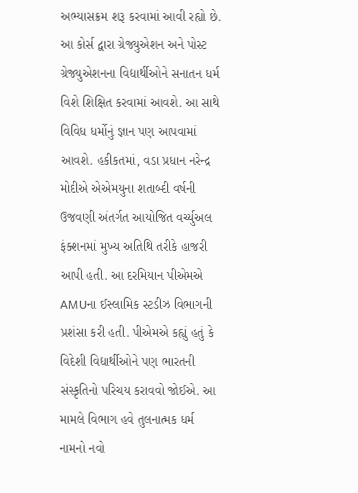અભ્યાસક્રમ શરૂ કરવામાં આવી રહ્યો છે. આ કોર્સ દ્વારા ગ્રેજ્યુએશન અને પોસ્ટ ગ્રેજ્યુએશનના વિદ્યાર્થીઓને સનાતન ધર્મ વિશે શિક્ષિત કરવામાં આવશે. આ સાથે વિવિધ ધર્મોનું જ્ઞાન પણ આપવામાં આવશે. હકીકતમાં, વડા પ્રધાન નરેન્દ્ર મોદીએ એએમયુના શતાબ્દી વર્ષની ઉજવણી અંતર્ગત આયોજિત વર્ચ્યુઅલ ફંક્શનમાં મુખ્ય અતિથિ તરીકે હાજરી આપી હતી. આ દરમિયાન પીએમએ AMUના ઈસ્લામિક સ્ટડીઝ વિભાગની પ્રશંસા કરી હતી. પીએમએ કહ્યું હતું કે વિદેશી વિદ્યાર્થીઓને પણ ભારતની સંસ્કૃતિનો પરિચય કરાવવો જોઈએ. આ મામલે વિભાગ હવે તુલનાત્મક ધર્મ નામનો નવો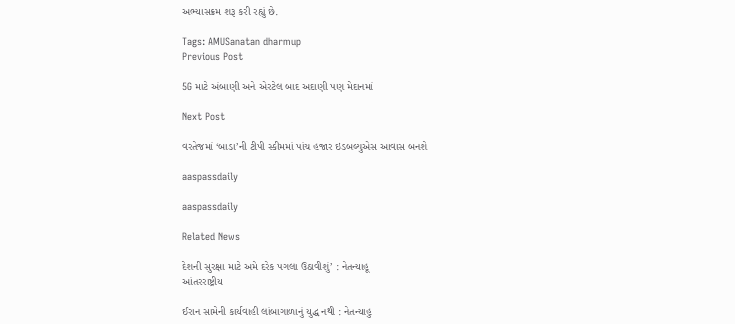અભ્યાસક્રમ શરૂ કરી રહ્યું છે.

Tags: AMUSanatan dharmup
Previous Post

5G માટે અંબાણી અને એરટેલ બાદ અદાણી પણ મેદાનમાં

Next Post

વરતેજમાં ‘બાડા’ની ટીપી સ્કીમમાં પાંચ હજાર ઇડબલ્યુએસ આવાસ બનશે

aaspassdaily

aaspassdaily

Related News

દેશની સુરક્ષા માટે અમે દરેક પગલા ઉઠાવીશું’ : નેતન્યાહૂ
આંતરરાષ્ટ્રીય

ઈરાન સામેની કાર્યવાહી લાંબાગાળાનું યુદ્ધ નથી : નેતન્યાહુ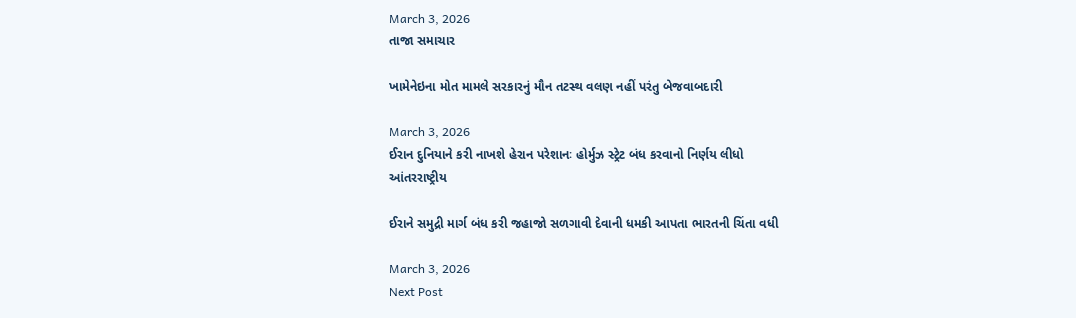March 3, 2026
તાજા સમાચાર

ખામેનેઇના મોત મામલે સરકારનું મૌન તટસ્થ વલણ નહીં પરંતુ બેજવાબદારી

March 3, 2026
ઈરાન દુનિયાને કરી નાખશે હેરાન પરેશાનઃ હોર્મુઝ સ્ટ્રેટ બંધ કરવાનો નિર્ણય લીધો
આંતરરાષ્ટ્રીય

ઈરાને સમુદ્રી માર્ગ બંધ કરી જહાજો સળગાવી દેવાની ધમકી આપતા ભારતની ચિંતા વધી

March 3, 2026
Next Post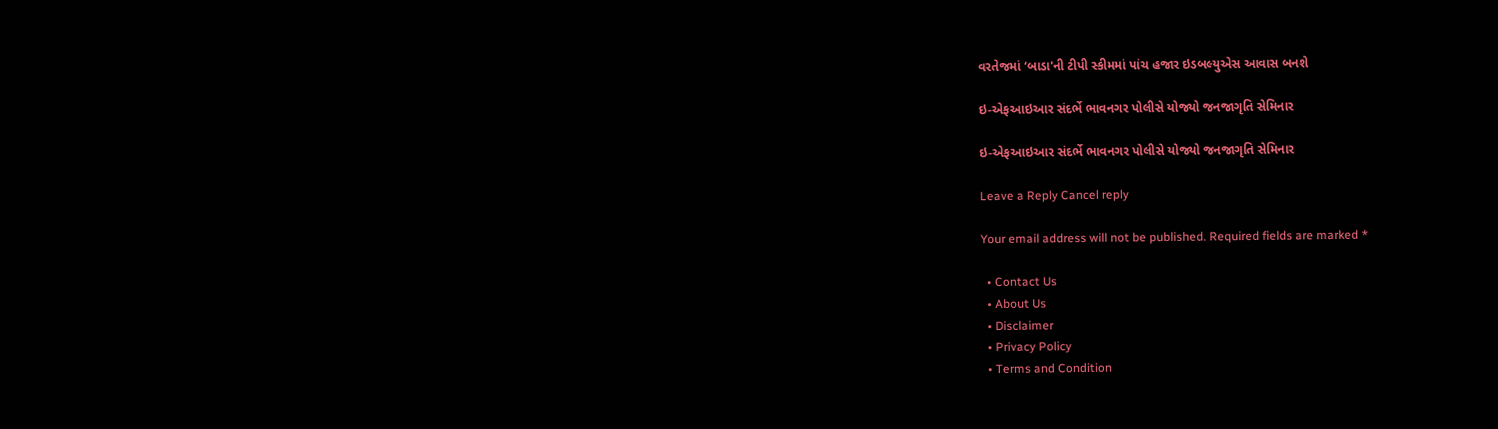વરતેજમાં ‘બાડા'ની ટીપી સ્કીમમાં પાંચ હજાર ઇડબલ્યુએસ આવાસ બનશે

ઇ-એફઆઇઆર સંદર્ભે ભાવનગર પોલીસે યોજ્યો જનજાગૃતિ સેમિનાર

ઇ-એફઆઇઆર સંદર્ભે ભાવનગર પોલીસે યોજ્યો જનજાગૃતિ સેમિનાર

Leave a Reply Cancel reply

Your email address will not be published. Required fields are marked *

  • Contact Us
  • About Us
  • Disclaimer
  • Privacy Policy
  • Terms and Condition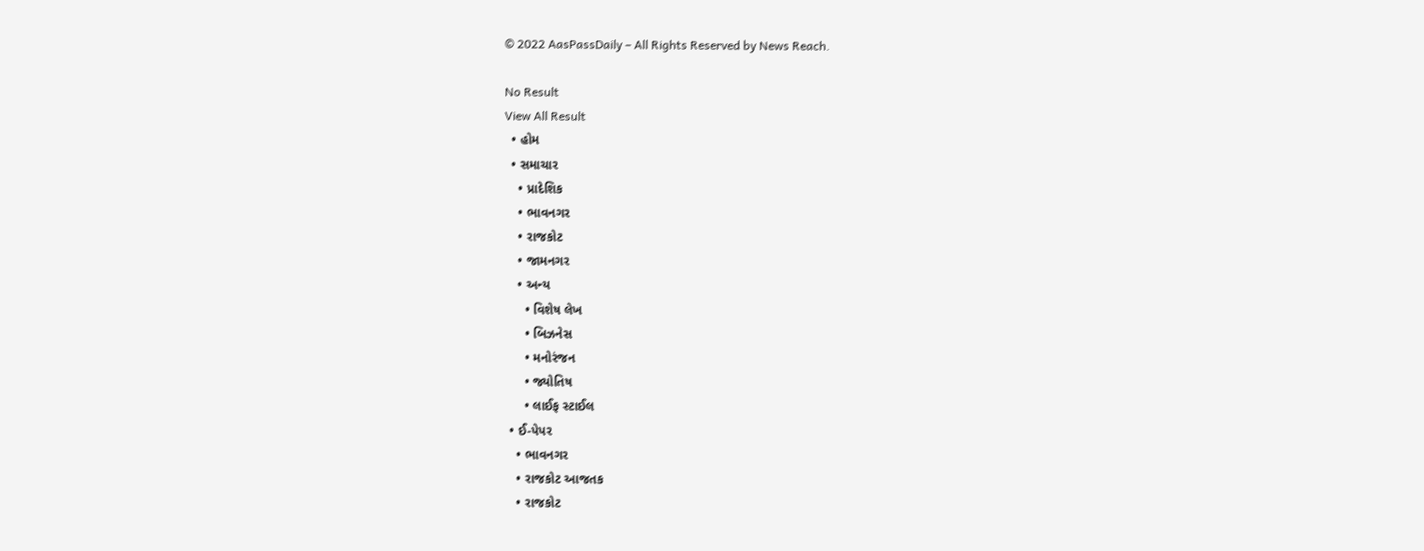© 2022 AasPassDaily – All Rights Reserved by News Reach.

No Result
View All Result
  • હોમ
  • સમાચાર
    • પ્રાદેશિક
    • ભાવનગર
    • રાજકોટ
    • જામનગર
    • અન્ય
      • વિશેષ લેખ
      • બિઝનેસ
      • મનોરંજન
      • જ્યોતિષ
      • લાઈફ સ્ટાઈલ
  • ઈ-પેપર
    • ભાવનગર
    • રાજકોટ આજતક
    • રાજકોટ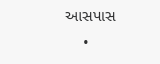આસપાસ
    •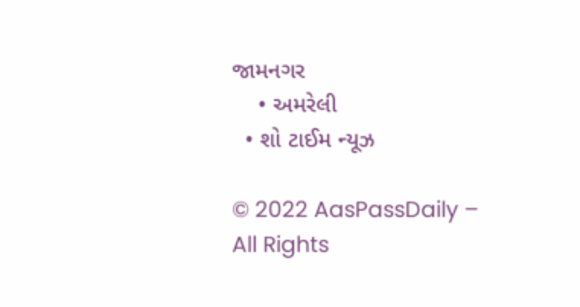જામનગર
    • અમરેલી
  • શો ટાઈમ ન્યૂઝ

© 2022 AasPassDaily – All Rights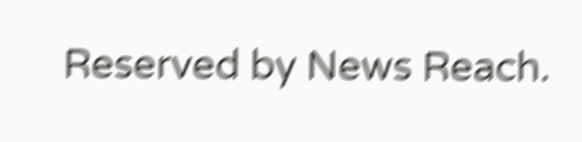Reserved by News Reach.